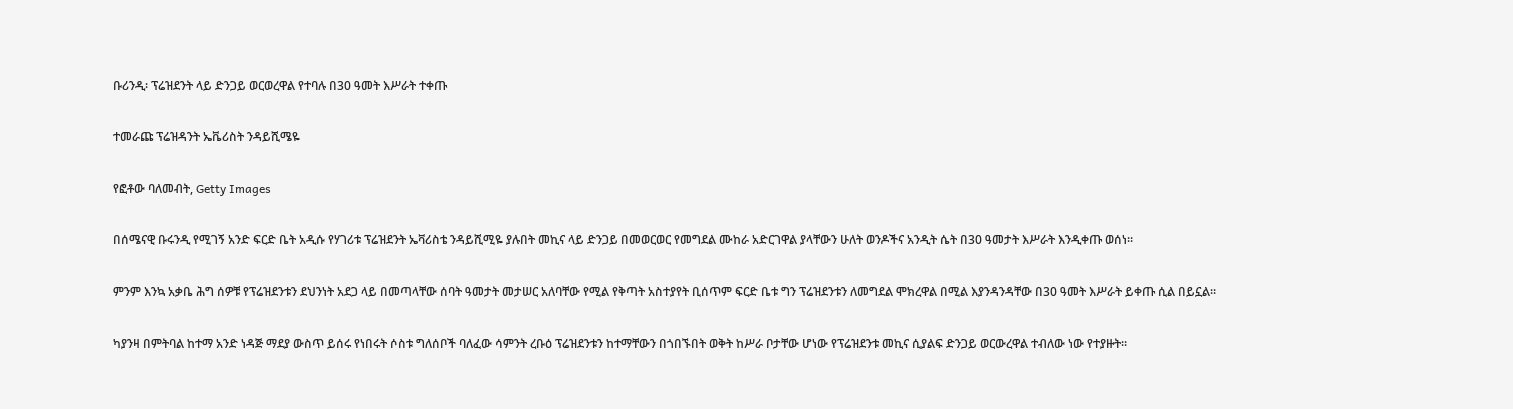ቡሪንዲ፡ ፕሬዝደንት ላይ ድንጋይ ወርወረዋል የተባሉ በ30 ዓመት እሥራት ተቀጡ

ተመራጩ ፕሬዝዳንት ኤቬሪስት ንዳይሺሜዬ

የፎቶው ባለመብት, Getty Images

በሰሜናዊ ቡሩንዲ የሚገኝ አንድ ፍርድ ቤት አዲሱ የሃገሪቱ ፕሬዝደንት ኤቫሪስቴ ንዳይሺሚዬ ያሉበት መኪና ላይ ድንጋይ በመወርወር የመግደል ሙከራ አድርገዋል ያላቸውን ሁለት ወንዶችና አንዲት ሴት በ30 ዓመታት እሥራት እንዲቀጡ ወሰነ።

ምንም እንኳ አቃቤ ሕግ ሰዎቹ የፕሬዝደንቱን ደህንነት አደጋ ላይ በመጣላቸው ሰባት ዓመታት መታሠር አለባቸው የሚል የቅጣት አስተያየት ቢሰጥም ፍርድ ቤቱ ግን ፕሬዝደንቱን ለመግደል ሞክረዋል በሚል እያንዳንዳቸው በ30 ዓመት እሥራት ይቀጡ ሲል በይኗል።

ካያንዛ በምትባል ከተማ አንድ ነዳጅ ማደያ ውስጥ ይሰሩ የነበሩት ሶስቱ ግለሰቦች ባለፈው ሳምንት ረቡዕ ፕሬዝደንቱን ከተማቸውን በጎበኙበት ወቅት ከሥራ ቦታቸው ሆነው የፕሬዝደንቱ መኪና ሲያልፍ ድንጋይ ወርውረዋል ተብለው ነው የተያዙት።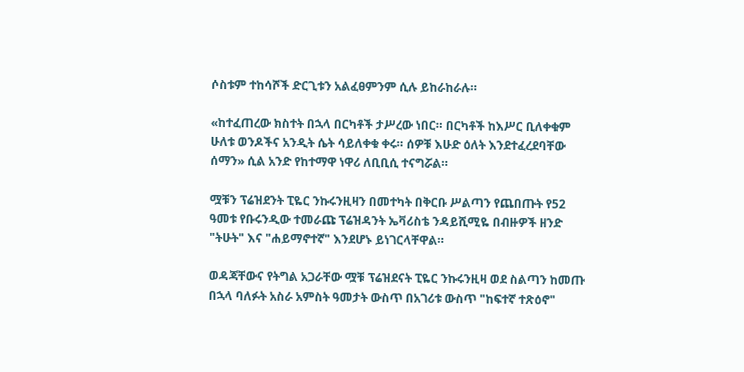ሶስቱም ተከሳሾች ድርጊቱን አልፈፀምንም ሲሉ ይከራከራሉ።

«ከተፈጠረው ክስተት በኋላ በርካቶች ታሥረው ነበር። በርካቶች ከእሥር ቢለቀቁም ሁለቱ ወንዶችና አንዲት ሴት ሳይለቀቁ ቀሩ። ሰዎቹ እሁድ ዕለት እንደተፈረደባቸው ሰማን» ሲል አንድ የከተማዋ ነዋሪ ለቢቢሲ ተናግሯል።

ሟቹን ፕሬዝደንት ፒዬር ንኩሩንዚዛን በመተካት በቅርቡ ሥልጣን የጨበጡት የ52 ዓመቱ የቡሩንዲው ተመራጩ ፕሬዝዳንት ኤቫሪስቴ ንዳይሺሚዬ በብዙዎች ዘንድ "ትሁት" እና "ሐይማኖተኛ" እንደሆኑ ይነገርላቸዋል።

ወዳጃቸውና የትግል አጋራቸው ሟቹ ፕሬዝደናት ፒዬር ንኩሩንዚዛ ወደ ስልጣን ከመጡ በኋላ ባለፉት አስራ አምስት ዓመታት ውስጥ በአገሪቱ ውስጥ "ከፍተኛ ተጽዕኖ"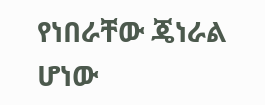የነበራቸው ጄነራል ሆነው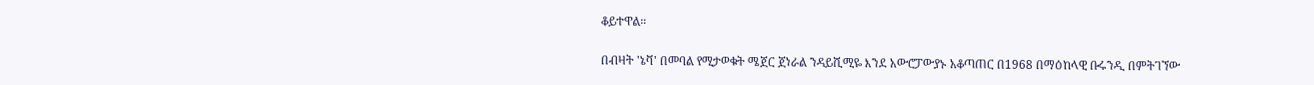ቆይተዋል።

በብዛት 'ኔቫ' በመባል የሚታወቁት ሜጀር ጀነራል ንዳይሺሚዬ እንደ አውሮፓውያኑ አቆጣጠር በ1968 በማዕከላዊ ቡሩንዲ በምትገኘው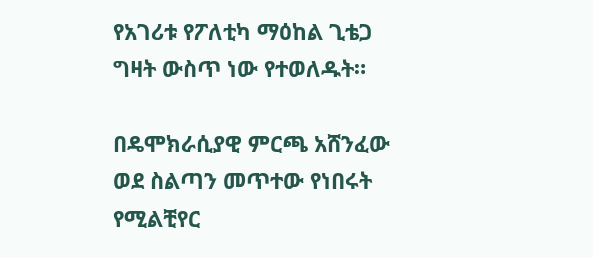የአገሪቱ የፖለቲካ ማዕከል ጊቴጋ ግዛት ውስጥ ነው የተወለዱት።

በዴሞክራሲያዊ ምርጫ አሸንፈው ወደ ስልጣን መጥተው የነበሩት የሚልቺየር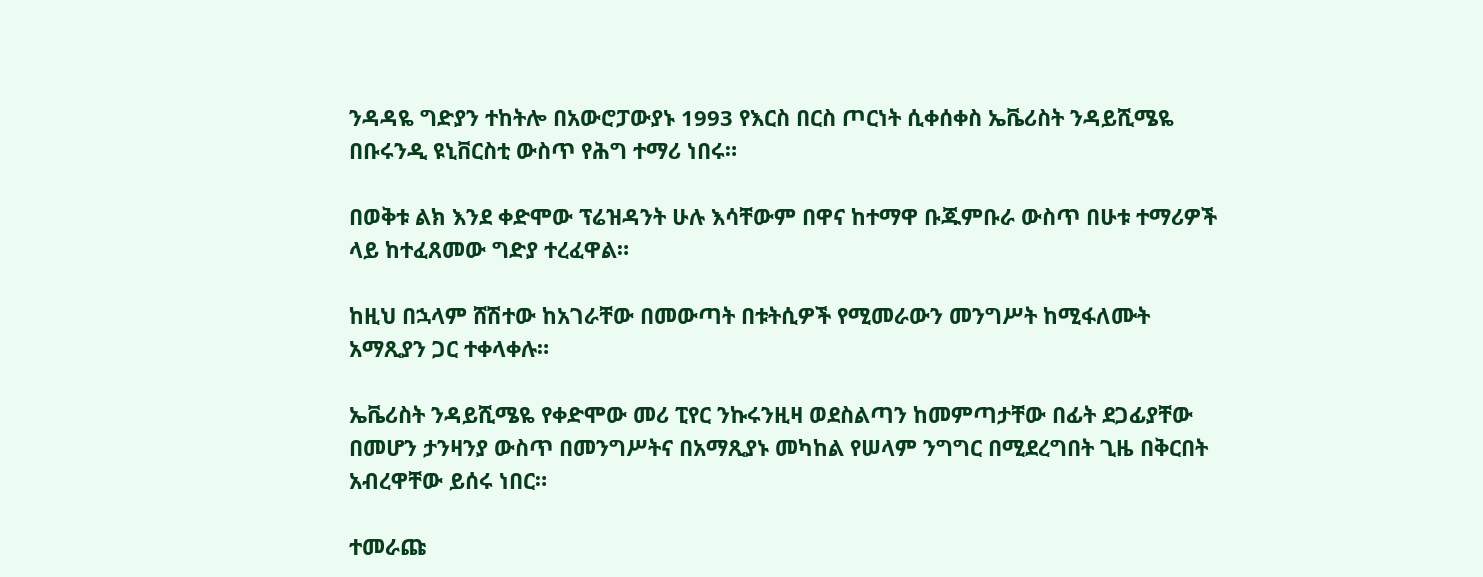ንዳዳዬ ግድያን ተከትሎ በአውሮፓውያኑ 1993 የእርስ በርስ ጦርነት ሲቀሰቀስ ኤቬሪስት ንዳይሺሜዬ በቡሩንዲ ዩኒቨርስቲ ውስጥ የሕግ ተማሪ ነበሩ።

በወቅቱ ልክ እንደ ቀድሞው ፕሬዝዳንት ሁሉ እሳቸውም በዋና ከተማዋ ቡጁምቡራ ውስጥ በሁቱ ተማሪዎች ላይ ከተፈጸመው ግድያ ተረፈዋል።

ከዚህ በኋላም ሸሽተው ከአገራቸው በመውጣት በቱትሲዎች የሚመራውን መንግሥት ከሚፋለሙት አማጺያን ጋር ተቀላቀሉ።

ኤቬሪስት ንዳይሺሜዬ የቀድሞው መሪ ፒየር ንኩሩንዚዛ ወደስልጣን ከመምጣታቸው በፊት ደጋፊያቸው በመሆን ታንዛንያ ውስጥ በመንግሥትና በአማጺያኑ መካከል የሠላም ንግግር በሚደረግበት ጊዜ በቅርበት አብረዋቸው ይሰሩ ነበር።

ተመራጩ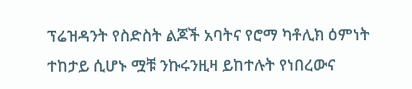ፕሬዝዳንት የስድስት ልጆች አባትና የሮማ ካቶሊክ ዕምነት ተከታይ ሲሆኑ ሟቹ ንኩሩንዚዛ ይከተሉት የነበረውና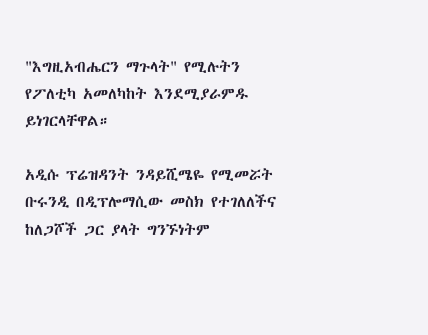"እግዚአብሔርን ማጉላት" የሚሉትን የፖለቲካ አመለካከት እንደሚያራምዱ ይነገርላቸዋል።

አዲሱ ፕሬዝዳንት ንዳይሺሜዬ የሚመሯት ቡሩንዲ በዲፕሎማሲው መስክ የተገለለችና ከለጋሾች ጋር ያላት ግንኙነትም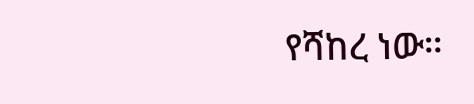የሻከረ ነው።